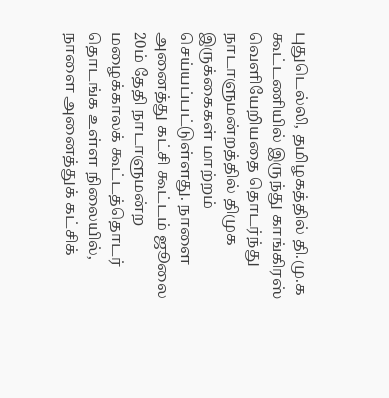புதுடெல்லி, தமிழகத்தில் தி.மு.க கூட்டணியில் இருந்து காங்கிரஸ் வெளியேறியதை தொடர்ந்து நாடாளுமன்றத்தில் திமுக இருக்கைகள் மாற்றம் செய்யப்பட்டுள்ளது. நாளை அனைத்து கட்சி கூட்டம் ஜூலை 20ம் தேதி நாடாளுமன்ற மழைக்காலக் கூட்டத்தொடர் தொடங்க உள்ள நிலையில், நாளை அனைத்துக் கட்சிக்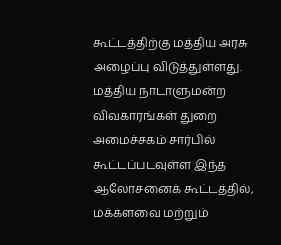கூட்டத்திற்கு மத்திய அரசு அழைப்பு விடுத்துள்ளது. மத்திய நாடாளுமன்ற விவகாரங்கள் துறை அமைச்சகம் சார்பில் கூட்டப்படவுள்ள இந்த ஆலோசனைக் கூட்டத்தில், மக்களவை மற்றும்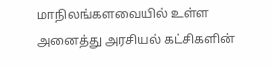மாநிலங்களவையில் உள்ள அனைத்து அரசியல் கட்சிகளின்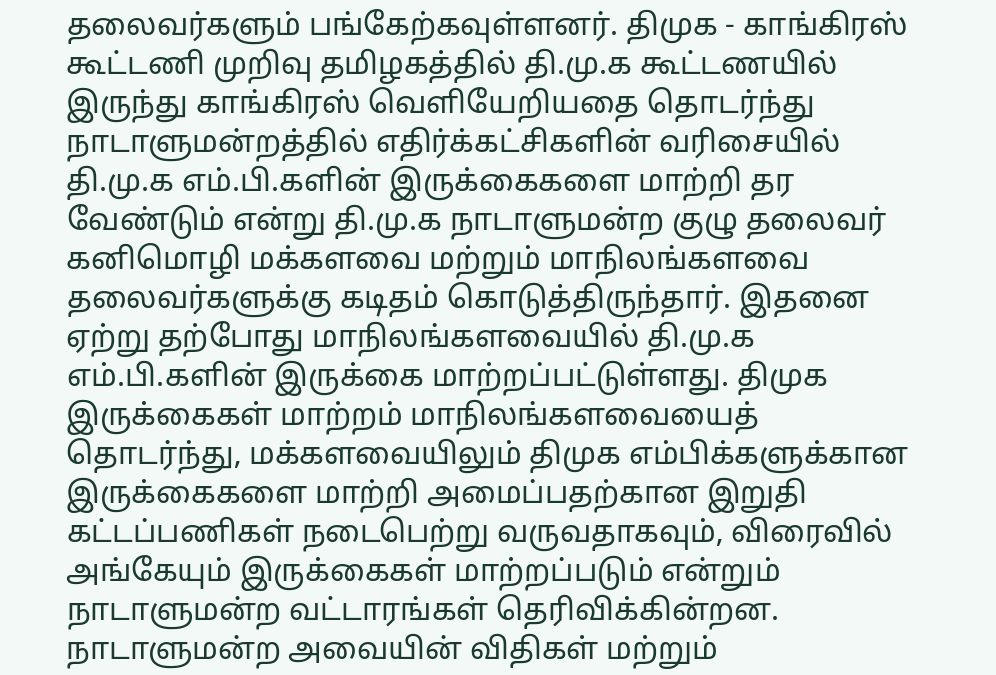தலைவர்களும் பங்கேற்கவுள்ளனர். திமுக - காங்கிரஸ் கூட்டணி முறிவு தமிழகத்தில் தி.மு.க கூட்டணயில் இருந்து காங்கிரஸ் வெளியேறியதை தொடர்ந்து நாடாளுமன்றத்தில் எதிர்க்கட்சிகளின் வரிசையில் தி.மு.க எம்.பி.களின் இருக்கைகளை மாற்றி தர வேண்டும் என்று தி.மு.க நாடாளுமன்ற குழு தலைவர் கனிமொழி மக்களவை மற்றும் மாநிலங்களவை தலைவர்களுக்கு கடிதம் கொடுத்திருந்தார். இதனை ஏற்று தற்போது மாநிலங்களவையில் தி.மு.க எம்.பி.களின் இருக்கை மாற்றப்பட்டுள்ளது. திமுக இருக்கைகள் மாற்றம் மாநிலங்களவையைத் தொடர்ந்து, மக்களவையிலும் திமுக எம்பிக்களுக்கான இருக்கைகளை மாற்றி அமைப்பதற்கான இறுதி கட்டப்பணிகள் நடைபெற்று வருவதாகவும், விரைவில் அங்கேயும் இருக்கைகள் மாற்றப்படும் என்றும் நாடாளுமன்ற வட்டாரங்கள் தெரிவிக்கின்றன. நாடாளுமன்ற அவையின் விதிகள் மற்றும்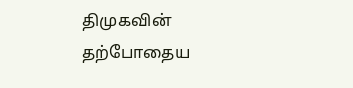திமுகவின் தற்போதைய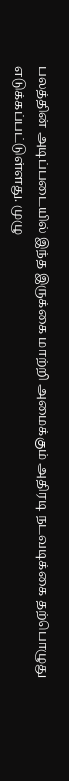பலத்தின் அடிப்படையில் இந்த இருக்கை மாற்றி அமைக்கும் அதிரடி நடவடிக்கை தற்பொழுது எடுக்கப்பட்டுள்ளது. முழு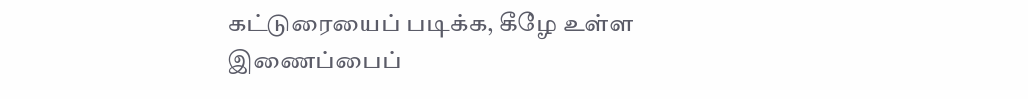கட்டுரையைப் படிக்க, கீழே உள்ள இணைப்பைப்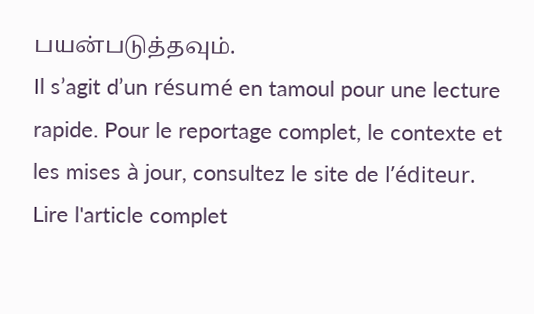பயன்படுத்தவும்.
Il s’agit d’un résumé en tamoul pour une lecture rapide. Pour le reportage complet, le contexte et les mises à jour, consultez le site de l’éditeur.
Lire l'article complet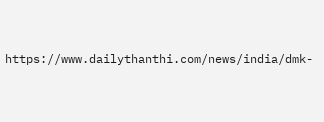https://www.dailythanthi.com/news/india/dmk-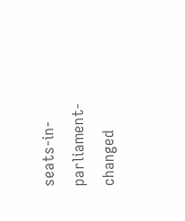seats-in-parliament-changed